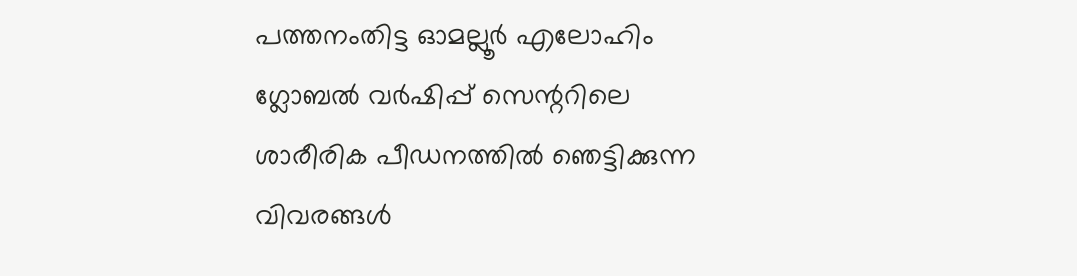പത്തനംതിട്ട ഓമല്ലൂർ എലോഹിം ഗ്ലോബൽ വർഷിപ്പ് സെന്ററിലെ ശാരീരിക പീഡനത്തിൽ ഞെട്ടിക്കുന്ന വിവരങ്ങൾ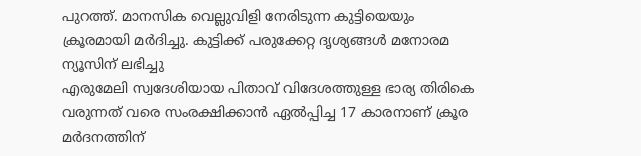പുറത്ത്. മാനസിക വെല്ലുവിളി നേരിടുന്ന കുട്ടിയെയും ക്രൂരമായി മർദിച്ചു. കുട്ടിക്ക് പരുക്കേറ്റ ദൃശ്യങ്ങൾ മനോരമ ന്യൂസിന് ലഭിച്ചു
എരുമേലി സ്വദേശിയായ പിതാവ് വിദേശത്തുള്ള ഭാര്യ തിരികെ വരുന്നത് വരെ സംരക്ഷിക്കാൻ ഏൽപ്പിച്ച 17 കാരനാണ് ക്രൂര മർദനത്തിന്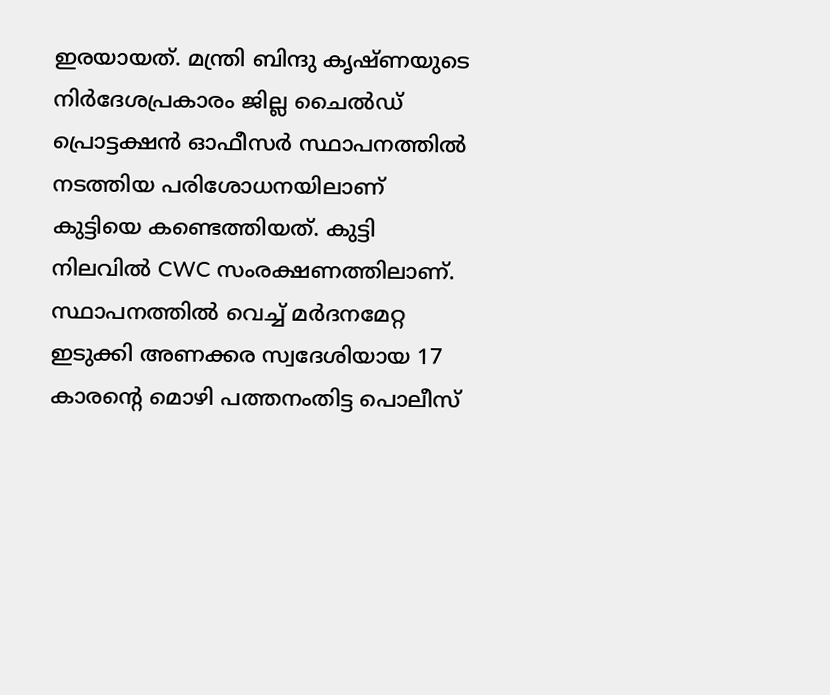ഇരയായത്. മന്ത്രി ബിന്ദു കൃഷ്ണയുടെ നിർദേശപ്രകാരം ജില്ല ചൈൽഡ് പ്രൊട്ടക്ഷൻ ഓഫീസർ സ്ഥാപനത്തിൽ നടത്തിയ പരിശോധനയിലാണ് കുട്ടിയെ കണ്ടെത്തിയത്. കുട്ടി നിലവിൽ CWC സംരക്ഷണത്തിലാണ്.
സ്ഥാപനത്തിൽ വെച്ച് മർദനമേറ്റ ഇടുക്കി അണക്കര സ്വദേശിയായ 17 കാരന്റെ മൊഴി പത്തനംതിട്ട പൊലീസ്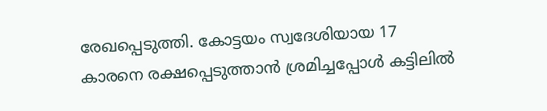രേഖപ്പെടുത്തി. കോട്ടയം സ്വദേശിയായ 17 കാരനെ രക്ഷപ്പെടുത്താൻ ശ്രമിച്ചപ്പോൾ കട്ടിലിൽ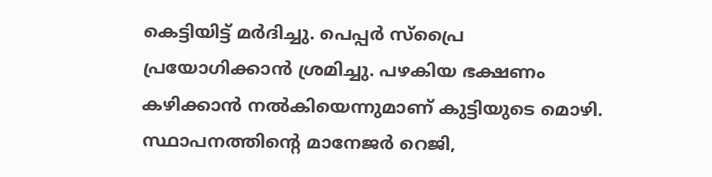കെട്ടിയിട്ട് മർദിച്ചു. പെപ്പർ സ്പ്രൈ പ്രയോഗിക്കാൻ ശ്രമിച്ചു. പഴകിയ ഭക്ഷണം കഴിക്കാൻ നൽകിയെന്നുമാണ് കുട്ടിയുടെ മൊഴി. സ്ഥാപനത്തിന്റെ മാനേജർ റെജി,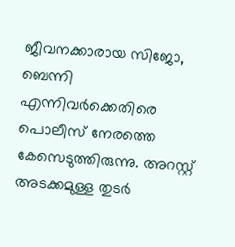ജീവനക്കാരായ സിജോ, ബെന്നി എന്നിവർക്കെതിരെ പൊലീസ് നേരത്തെ കേസെടുത്തിരുന്നു. അറസ്റ്റ് അടക്കമുള്ള തുടർ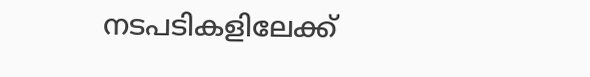നടപടികളിലേക്ക്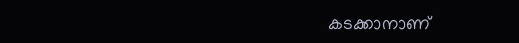കടക്കാനാണ്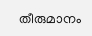തീരുമാനം